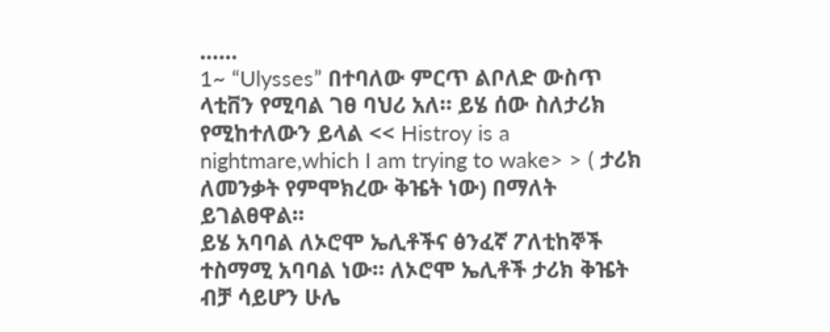……
1~ “Ulysses” በተባለው ምርጥ ልቦለድ ውስጥ ላቲቨን የሚባል ገፀ ባህሪ አለ። ይሄ ሰው ስለታሪክ የሚከተለውን ይላል << Histroy is a nightmare,which I am trying to wake> > ( ታሪክ ለመንቃት የምሞክረው ቅዤት ነው) በማለት ይገልፀዋል።
ይሄ አባባል ለኦሮሞ ኤሊቶችና ፅንፈኛ ፖለቲከኞች ተስማሚ አባባል ነው። ለኦሮሞ ኤሊቶች ታሪክ ቅዤት ብቻ ሳይሆን ሁሌ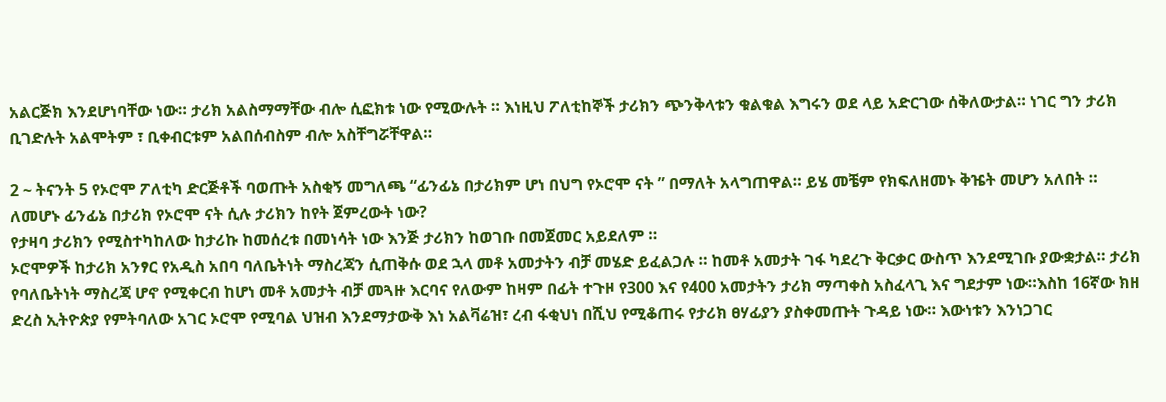አልርጅክ እንደሆነባቸው ነው። ታሪክ አልስማማቸው ብሎ ሲፎክቱ ነው የሚውሉት ። እነዚህ ፖለቲከኞች ታሪክን ጭንቅላቱን ቁልቁል እግሩን ወደ ላይ አድርገው ሰቅለውታል። ነገር ግን ታሪክ ቢገድሉት አልሞትም ፣ ቢቀብርቱም አልበሰብስም ብሎ አስቸግሯቸዋል።

2 ~ ትናንት 5 የኦሮሞ ፖለቲካ ድርጅቶች ባወጡት አስቂኝ መግለጫ “ፊንፊኔ በታሪክም ሆነ በህግ የኦሮሞ ናት ” በማለት አላግጠዋል። ይሄ መቼም የክፍለዘመኑ ቅዤት መሆን አለበት ።
ለመሆኑ ፊንፊኔ በታሪክ የኦሮሞ ናት ሲሉ ታሪክን ከየት ጀምረውት ነው?
የታዛባ ታሪክን የሚስተካከለው ከታሪኩ ከመሰረቱ በመነሳት ነው እንጅ ታሪክን ከወገቡ በመጀመር አይደለም ።
ኦሮሞዎች ከታሪክ አንፃር የአዲስ አበባ ባለቤትነት ማስረጃን ሲጠቅሱ ወደ ኋላ መቶ አመታትን ብቻ መሄድ ይፈልጋሉ ። ከመቶ አመታት ገፋ ካደረጉ ቅርቃር ውስጥ እንደሚገቡ ያውቋታል። ታሪክ የባለቤትነት ማስረጃ ሆኖ የሚቀርብ ከሆነ መቶ አመታት ብቻ መጓዙ እርባና የለውም ከዛም በፊት ተጉዞ የ300 እና የ400 አመታትን ታሪክ ማጣቀስ አስፈላጊ እና ግደታም ነው።እስከ 16ኛው ክዘ ድረስ ኢትዮጵያ የምትባለው አገር ኦሮሞ የሚባል ህዝብ እንደማታውቅ እነ አልቫሬዝ፣ ረብ ፋቂህነ በሺህ የሚቆጠሩ የታሪክ ፀሃፊያን ያስቀመጡት ጉዳይ ነው። እውነቱን እንነጋገር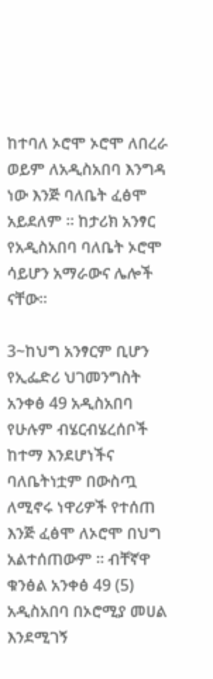ከተባለ ኦሮሞ ኦሮሞ ለበረራ ወይም ለአዲስአበባ እንግዳ ነው እንጅ ባለቤት ፈፅሞ አይደለም ። ከታሪክ አንፃር የአዲስአበባ ባለቤት ኦሮሞ ሳይሆን አማራውና ሌሎች ናቸው።

3~ከህግ አንፃርም ቢሆን የኢፌድሪ ህገመንግስት አንቀፅ 49 አዲስአበባ የሁሉም ብሄርብሄረሰቦች ከተማ እንደሆነችና ባለቤትነቷም በውስጧ ለሚኖሩ ነዋሪዎች የተሰጠ እንጅ ፈፅሞ ለኦሮሞ በህግ አልተሰጠውም ። ብቸኛዋ ቁንፅል አንቀፅ 49 (5) አዲስአበባ በኦሮሚያ መሀል እንደሚገኝ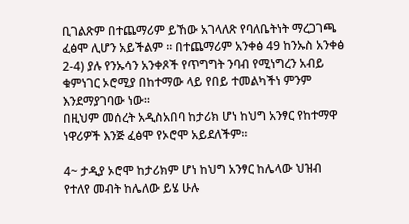ቢገልጽም በተጨማሪም ይኸው አገላለጽ የባለቤትነት ማረጋገጫ ፈፅሞ ሊሆን አይችልም ። በተጨማሪም አንቀፅ 49 ከንኡስ አንቀፅ 2-4) ያሉ የንኡሳን አንቀጾች የጥግግት ንባብ የሚነግረን አብይ ቁምነገር ኦሮሚያ በከተማው ላይ የበይ ተመልካችነ ምንም እንደማያገባው ነው።
በዚህም መሰረት አዲስአበባ ከታሪክ ሆነ ከህግ አንፃር የከተማዋ ነዋሪዎች እንጅ ፈፅሞ የኦሮሞ አይደለችም።

4~ ታዲያ ኦሮሞ ከታሪክም ሆነ ከህግ አንፃር ከሌላው ህዝብ የተለየ መብት ከሌለው ይሄ ሁሉ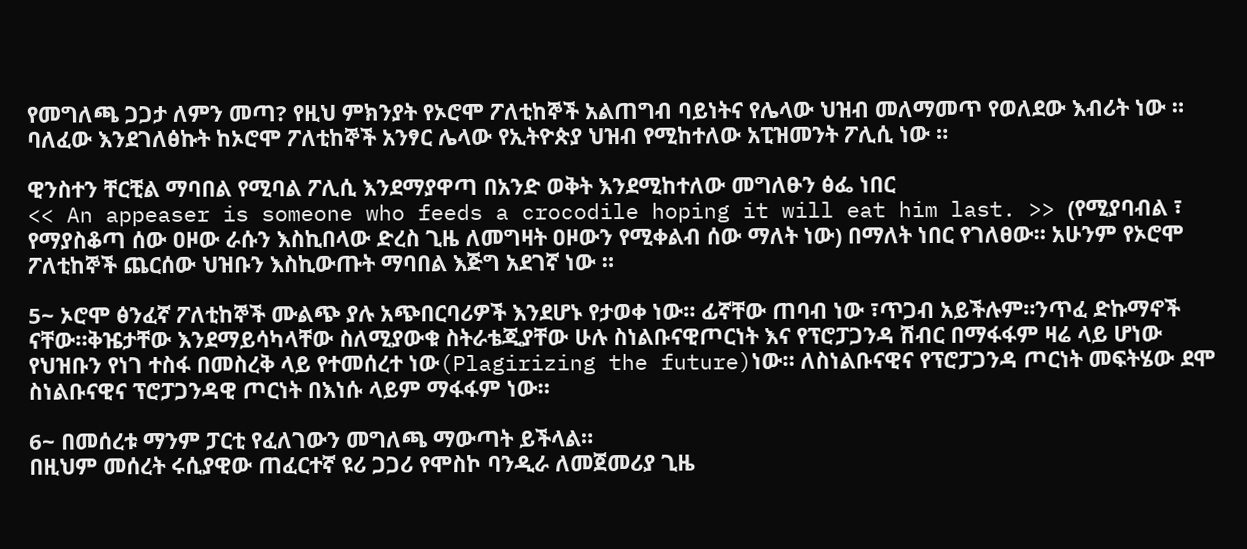የመግለጫ ጋጋታ ለምን መጣ? የዚህ ምክንያት የኦሮሞ ፖለቲከኞች አልጠግብ ባይነትና የሌላው ህዝብ መለማመጥ የወለደው እብሪት ነው ። ባለፈው እንደገለፅኩት ከኦሮሞ ፖለቲከኞች አንፃር ሌላው የኢትዮጵያ ህዝብ የሚከተለው አፒዝመንት ፖሊሲ ነው ።

ዊንስተን ቸርቺል ማባበል የሚባል ፖሊሲ እንደማያዋጣ በአንድ ወቅት እንደሚከተለው መግለፁን ፅፌ ነበር
<< An appeaser is someone who feeds a crocodile hoping it will eat him last. >> (የሚያባብል ፣ የማያስቆጣ ሰው ዐዞው ራሱን እስኪበላው ድረስ ጊዜ ለመግዛት ዐዞውን የሚቀልብ ሰው ማለት ነው) በማለት ነበር የገለፀው። አሁንም የኦሮሞ ፖለቲከኞች ጨርሰው ህዝቡን እስኪውጡት ማባበል እጅግ አደገኛ ነው ።

5~ ኦሮሞ ፅንፈኛ ፖለቲከኞች ሙልጭ ያሉ አጭበርባሪዎች እንደሆኑ የታወቀ ነው። ፊኛቸው ጠባብ ነው ፣ጥጋብ አይችሉም።ንጥፈ ድኩማኖች ናቸው።ቅዤታቸው እንደማይሳካላቸው ስለሚያውቁ ስትራቴጂያቸው ሁሉ ስነልቡናዊጦርነት እና የፕሮፓጋንዳ ሽብር በማፋፋም ዛሬ ላይ ሆነው የህዝቡን የነገ ተስፋ በመስረቅ ላይ የተመሰረተ ነው(Plagirizing the future)ነው። ለስነልቡናዊና የፕሮፓጋንዳ ጦርነት መፍትሄው ደሞ ስነልቡናዊና ፕሮፓጋንዳዊ ጦርነት በእነሱ ላይም ማፋፋም ነው።

6~ በመሰረቱ ማንም ፓርቲ የፈለገውን መግለጫ ማውጣት ይችላል።
በዚህም መሰረት ሩሲያዊው ጠፈርተኛ ዩሪ ጋጋሪ የሞስኮ ባንዲራ ለመጀመሪያ ጊዜ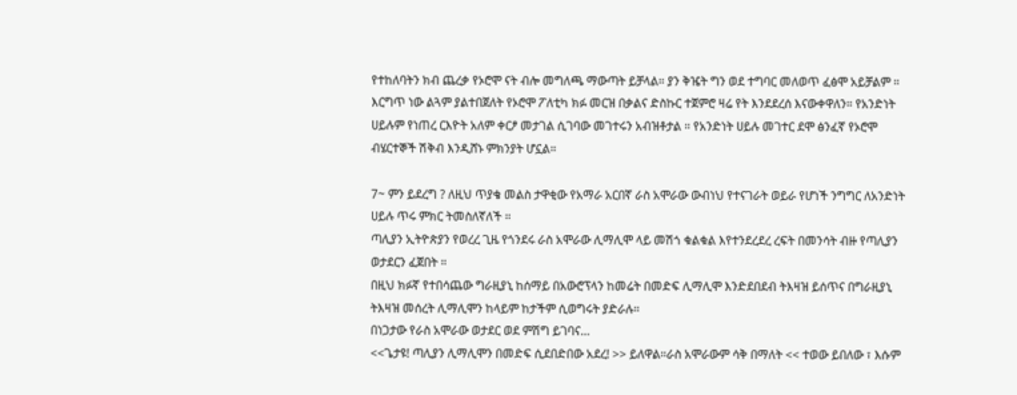የተከለባትን ክብ ጨረቃ የኦሮሞ ናት ብሎ መግለጫ ማውጣት ይቻላል። ያን ቅዤት ግን ወደ ተግባር መለወጥ ፈፅሞ አይቻልም ።
እርግጥ ነው ልጓም ያልተበጀለት የኦሮሞ ፖለቲካ ክፉ መርዝ በቃልና ድስኩር ተጀምሮ ዛሬ የት እንደደረሰ እናውቀዋለን። የአንድነት ሀይሉም የነጠረ ርእዮት አለም ቀርፆ መታገል ሲገባው መገተሩን አብዝቶታል ። የአንድነት ሀይሉ መገተር ደሞ ፅንፈኛ የኦሮሞ ብሄርተኞች ሽቅብ እንዲሸኑ ምክንያት ሆኗል።

7~ ምን ይደረግ ? ለዚህ ጥያቄ መልስ ታዋቂው የአማራ አርበኛ ራስ አሞራው ውብነህ የተናገራት ወይራ የሆነች ንግግር ለአንድነት ሀይሉ ጥሩ ምክር ትመስለኛለች ።
ጣሊያን ኢትዮጵያን የወረረ ጊዜ የጎንደሩ ራስ አሞራው ሊማሊሞ ላይ መሽጎ ቁልቁል እየተንደረደረ ረፍት በመንሳት ብዙ የጣሊያን ወታደርን ፈጀበት ።
በዚህ ክፉኛ የተበሳጨው ግራዚያኒ ከሰማይ በአውሮፕላን ከመሬት በመድፍ ሊማሊሞ እንድደበደብ ትእዛዝ ይሰጥና በግራዚያኒ ትእዛዝ መሰረት ሊማሊሞን ከላይም ከታችም ሲወግሩት ያድራሉ።
በነጋታው የራስ አሞራው ወታደር ወደ ምሽግ ይገባና…
<<ጌታዩ! ጣሊያን ሊማሊሞን በመድፍ ሲደበድበው አደረ! >> ይለዋል።ራስ አሞራውም ሳቅ በማለት << ተወው ይበለው ፣ እሱም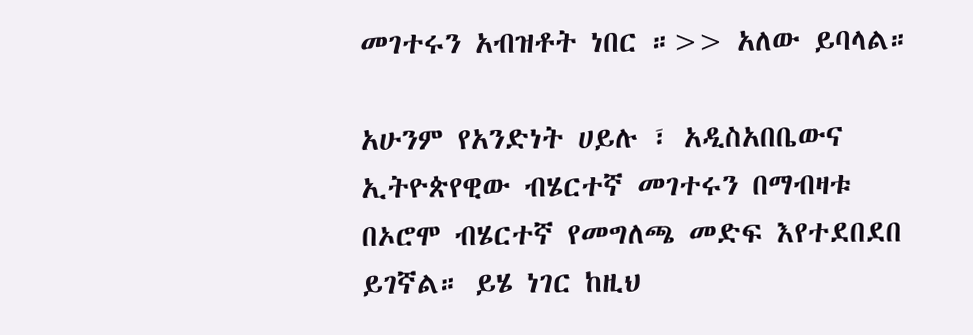መገተሩን አብዝቶት ነበር ።>> አለው ይባላል።

አሁንም የአንድነት ሀይሉ ፣ አዲስአበቤውና ኢትዮጵየዊው ብሄርተኛ መገተሩን በማብዛቱ በኦሮሞ ብሄርተኛ የመግለጫ መድፍ እየተደበደበ ይገኛል። ይሄ ነገር ከዚህ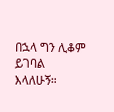በኋላ ግን ሊቆም ይገባል እላለሁኝ።